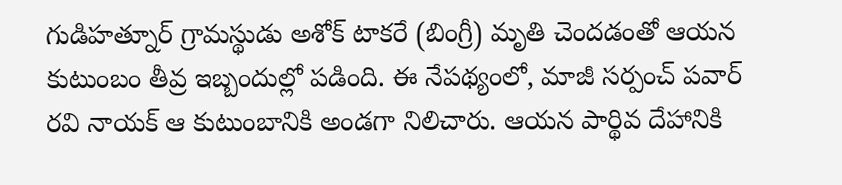గుడిహత్నూర్ గ్రామస్థుడు అశోక్ టాకరే (బింగ్రీ) మృతి చెందడంతో ఆయన కుటుంబం తీవ్ర ఇబ్బందుల్లో పడింది. ఈ నేపథ్యంలో, మాజీ సర్పంచ్ పవార్ రవి నాయక్ ఆ కుటుంబానికి అండగా నిలిచారు. ఆయన పార్థివ దేహానికి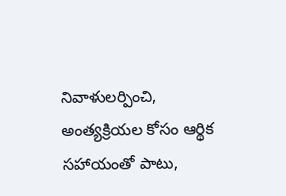నివాళులర్పించి, అంత్యక్రియల కోసం ఆర్థిక సహాయంతో పాటు,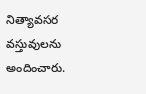నిత్యావసర వస్తువులను అందించారు.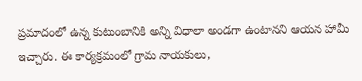ప్రమాదంలో ఉన్న కుటుంబానికి అన్ని విధాలా అండగా ఉంటానని ఆయన హామీ ఇచ్చారు. ఈ కార్యక్రమంలో గ్రామ నాయకులు,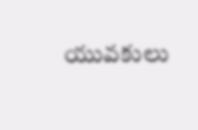యువకులు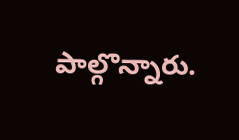పాల్గొన్నారు.